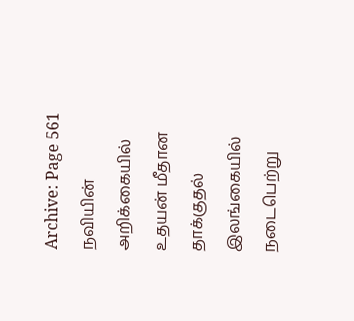Archive: Page 561
நவியின் அறிக்கையில் உதயன் மீதான தாக்குதல்
இலங்கையில் நடைபெற்று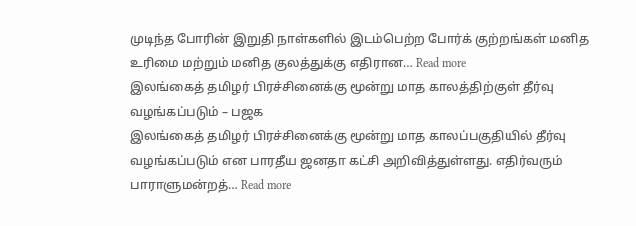முடிந்த போரின் இறுதி நாள்களில் இடம்பெற்ற போர்க் குற்றங்கள் மனித உரிமை மற்றும் மனித குலத்துக்கு எதிரான… Read more
இலங்கைத் தமிழர் பிரச்சினைக்கு மூன்று மாத காலத்திற்குள் தீர்வு வழங்கப்படும் – பஜக
இலங்கைத் தமிழர் பிரச்சினைக்கு மூன்று மாத காலப்பகுதியில் தீர்வு வழங்கப்படும் என பாரதீய ஜனதா கட்சி அறிவித்துள்ளது. எதிர்வரும் பாராளுமன்றத்… Read more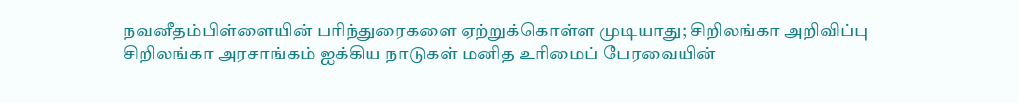நவனீதம்பிள்ளையின் பரிந்துரைகளை ஏற்றுக்கொள்ள முடியாது; சிறிலங்கா அறிவிப்பு
சிறிலங்கா அரசாங்கம் ஐக்கிய நாடுகள் மனித உரிமைப் பேரவையின்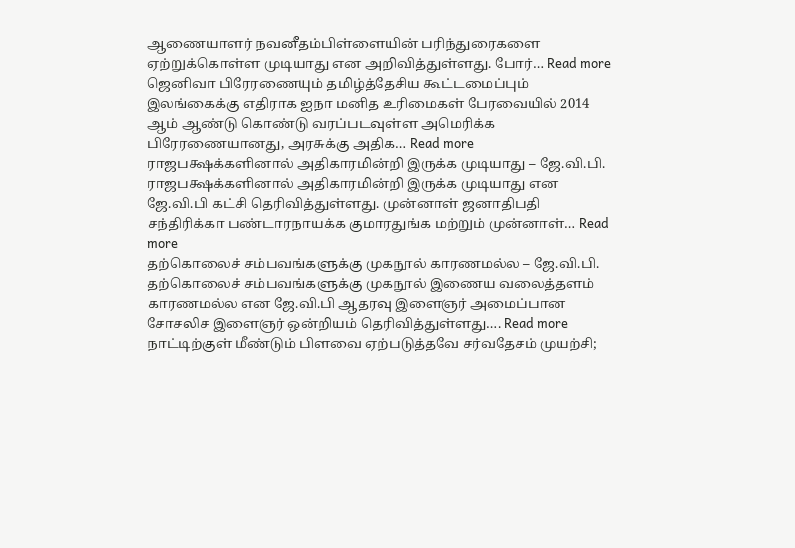ஆணையாளர் நவனீதம்பிள்ளையின் பரிந்துரைகளை ஏற்றுக்கொள்ள முடியாது என அறிவித்துள்ளது. போர்… Read more
ஜெனிவா பிரேரணையும் தமிழ்த்தேசிய கூட்டமைப்பும்
இலங்கைக்கு எதிராக ஐநா மனித உரிமைகள் பேரவையில் 2014 ஆம் ஆண்டு கொண்டு வரப்படவுள்ள அமெரிக்க பிரேரணையானது, அரசுக்கு அதிக… Read more
ராஜபக்ஷக்களினால் அதிகாரமின்றி இருக்க முடியாது – ஜே.வி.பி.
ராஜபக்ஷக்களினால் அதிகாரமின்றி இருக்க முடியாது என ஜே.வி.பி கட்சி தெரிவித்துள்ளது. முன்னாள் ஜனாதிபதி சந்திரிக்கா பண்டாரநாயக்க குமாரதுங்க மற்றும் முன்னாள்… Read more
தற்கொலைச் சம்பவங்களுக்கு முகநூல் காரணமல்ல – ஜே.வி.பி.
தற்கொலைச் சம்பவங்களுக்கு முகநூல் இணைய வலைத்தளம் காரணமல்ல என ஜே.வி.பி ஆதரவு இளைஞர் அமைப்பான சோசலிச இளைஞர் ஒன்றியம் தெரிவித்துள்ளது…. Read more
நாட்டிற்குள் மீண்டும் பிளவை ஏற்படுத்தவே சர்வதேசம் முயற்சி;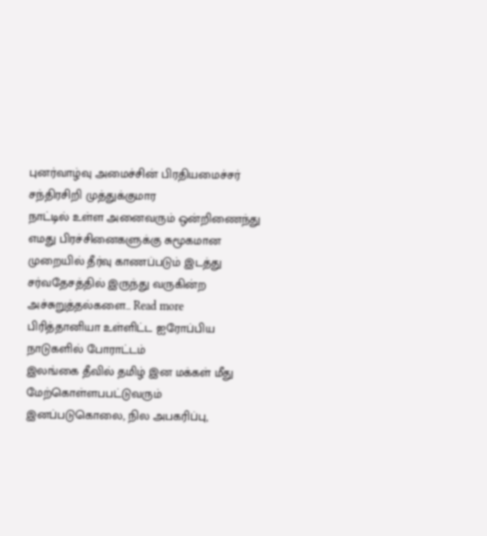புனர்வாழ்வு அமைச்சின் பிரதியமைச்சர் சந்திரசிறி முத்துக்குமார
நாட்டில் உள்ள அனைவரும் ஒன்றிணைந்து எமது பிரச்சினைகளுக்கு சுமூகமான முறையில் தீர்வு காணப்படும் இடத்து சர்வதேசத்தில் இருந்து வருகின்ற அச்சுறுத்தல்களை… Read more
பிரித்தானியா உள்ளிட்ட ஐரோப்பிய நாடுகளில் போராட்டம்
இலங்கை தீவில் தமிழ் இன மக்கள் மீது மேற்கொள்ளபபட்டுவரும் இனப்படுகொலை, நில அபகரிப்பு,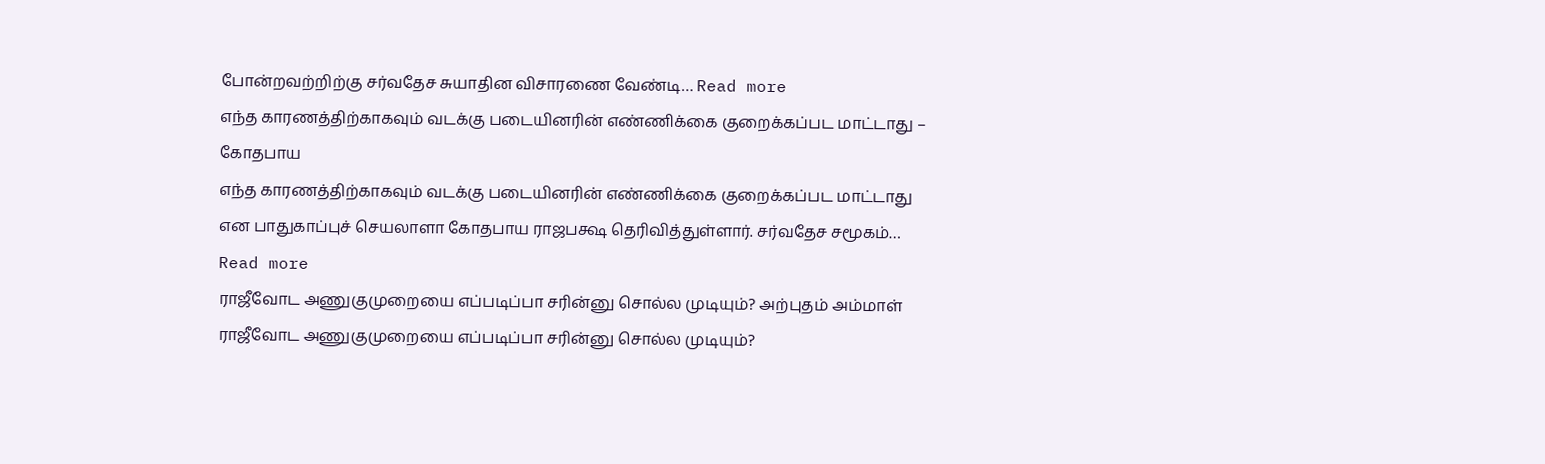போன்றவற்றிற்கு சர்வதேச சுயாதின விசாரணை வேண்டி… Read more
எந்த காரணத்திற்காகவும் வடக்கு படையினரின் எண்ணிக்கை குறைக்கப்பட மாட்டாது – கோதபாய
எந்த காரணத்திற்காகவும் வடக்கு படையினரின் எண்ணிக்கை குறைக்கப்பட மாட்டாது என பாதுகாப்புச் செயலாளா கோதபாய ராஜபக்ஷ தெரிவித்துள்ளார். சர்வதேச சமூகம்… Read more
ராஜீவோட அணுகுமுறையை எப்படிப்பா சரின்னு சொல்ல முடியும்? அற்புதம் அம்மாள்
ராஜீவோட அணுகுமுறையை எப்படிப்பா சரின்னு சொல்ல முடியும்?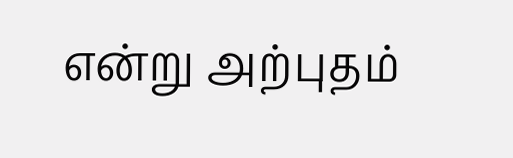என்று அற்புதம்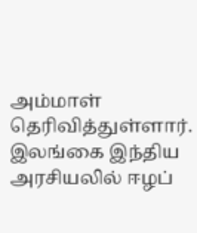அம்மாள் தெரிவித்துள்ளார். இலங்கை இந்திய அரசியலில் ஈழப்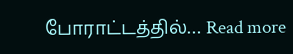போராட்டத்தில்… Read more